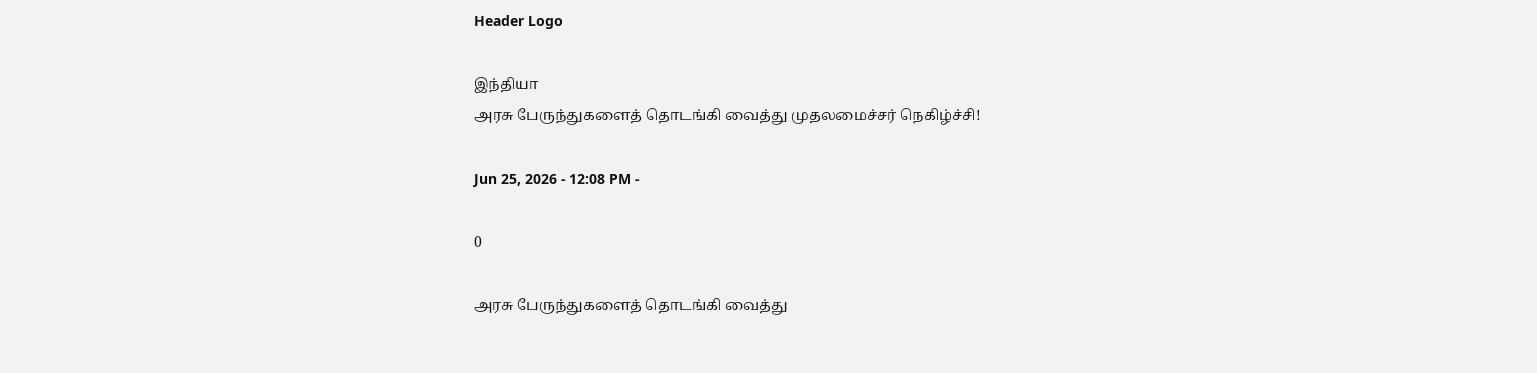Header Logo

இந்தியா
அரசு பேருந்துகளைத் தொடங்கி வைத்து முதலமைச்சர் நெகிழ்ச்சி!

Jun 25, 2026 - 12:08 PM -

0

அரசு பேருந்துகளைத் தொடங்கி வைத்து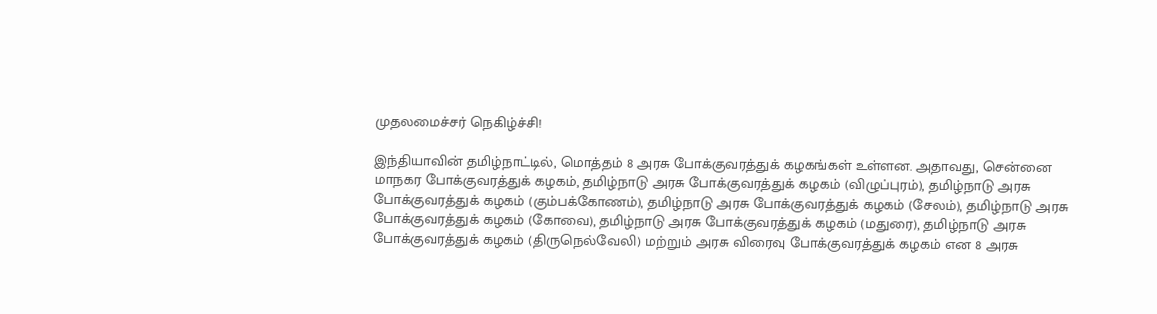முதலமைச்சர் நெகிழ்ச்சி!

இந்தியாவின் தமிழ்நாட்டில், மொத்தம் 8 அரசு போக்குவரத்துக் கழகங்கள் உள்ளன. அதாவது, சென்னை மாநகர போக்குவரத்துக் கழகம், தமிழ்நாடு அரசு போக்குவரத்துக் கழகம் (விழுப்புரம்), தமிழ்நாடு அரசு போக்குவரத்துக் கழகம் (கும்பக்கோணம்), தமிழ்நாடு அரசு போக்குவரத்துக் கழகம் (சேலம்), தமிழ்நாடு அரசு போக்குவரத்துக் கழகம் (கோவை), தமிழ்நாடு அரசு போக்குவரத்துக் கழகம் (மதுரை), தமிழ்நாடு அரசு போக்குவரத்துக் கழகம் (திருநெல்வேலி) மற்றும் அரசு விரைவு போக்குவரத்துக் கழகம் என 8 அரசு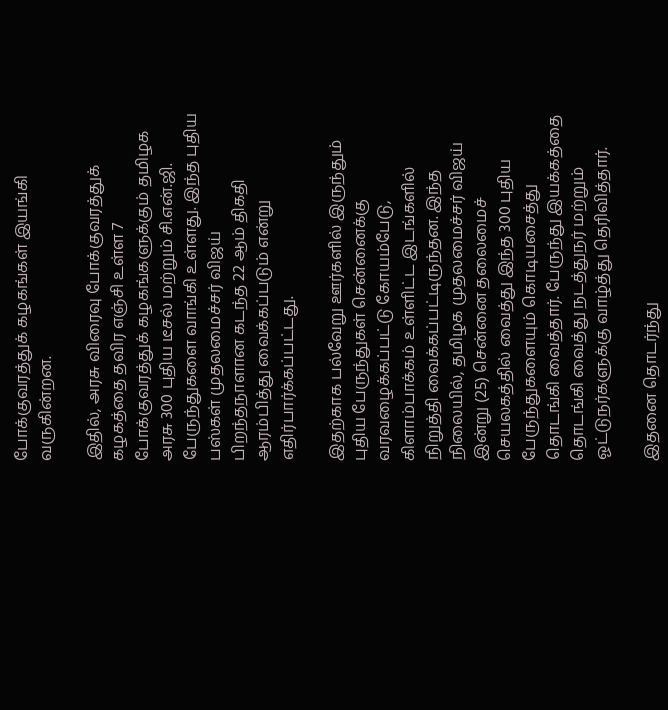போக்குவரத்துக் கழகங்கள் இயங்கி வருகின்றன.

இதில், அரசு விரைவு போக்குவரத்துக் கழகத்தை தவிர எஞ்சி உள்ள 7 போக்குவரத்துக் கழகங்களுக்கும் தமிழக அரசு 300 புதிய டீசல் மற்றும் சி.என்.ஜி. பேருந்துகளை வாங்கி உள்ளது. இந்த புதிய பஸ்கள் முதலமைச்சர் விஜய் பிறந்தநாளான கடந்த 22 ஆம் திகதி ஆரம்பித்து வைக்கப்படும் என்று எதிர்பார்க்கப்பட்டது.

இதற்காக பல்வேறு ஊர்களில் இருந்தும் புதிய பேருந்துகள் சென்னைக்கு வரவழைக்கப்பட்டு கோயம்பேடு, கிளாம்பாக்கம் உள்ளிட்ட இடங்களில் நிறுத்தி வைக்கப்பட்டிருந்தன. இந்த நிலையில், தமிழக முதலமைச்சர் விஜய் இன்று (25) சென்னை தலைமைச் செயலகத்தில் வைத்து இந்த 300 புதிய பேருந்துகளையும் கொடியசைத்து தொடங்கி வைத்தார். பேருந்து இயக்கத்தை தொடங்கி வைத்து நடத்துநர் மற்றும் ஓட்டுநர்களுக்கு வாழ்த்து தெரிவித்தார்.

இதனை தொடர்ந்து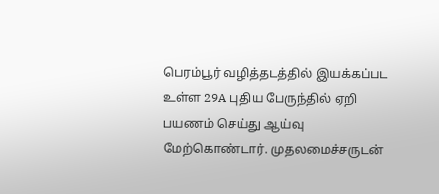பெரம்பூர் வழித்தடத்தில் இயக்கப்பட உள்ள 29A புதிய பேருந்தில் ஏறி பயணம் செய்து ஆய்வு மேற்கொண்டார். முதலமைச்சருடன்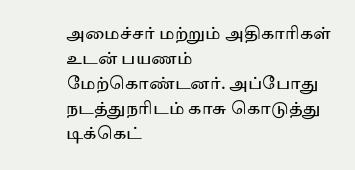அமைச்சர் மற்றும் அதிகாரிகள் உடன் பயணம் மேற்கொண்டனர். அப்போது நடத்துநரிடம் காசு கொடுத்து டிக்கெட்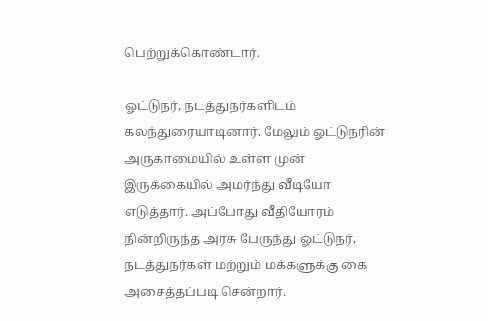பெற்றுக்கொண்டார்.

ஓட்டுநர், நடத்துநர்களிடம் கலந்துரையாடினார். மேலும் ஓட்டுநரின் அருகாமையில் உள்ள முன் இருக்கையில் அமர்ந்து வீடியோ எடுத்தார். அப்போது வீதியோரம் நின்றிருந்த அரசு பேருந்து ஓட்டுநர், நடத்துநர்கள் மற்றும் மக்களுக்கு கை அசைத்தப்படி சென்றார்.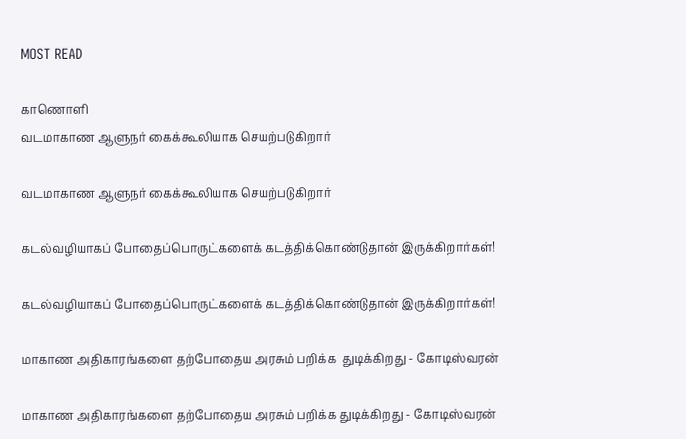MOST READ

காணொளி
வடமாகாண ஆளுநர் கைக்கூலியாக செயற்படுகிறார்

வடமாகாண ஆளுநர் கைக்கூலியாக செயற்படுகிறார்

கடல்வழியாகப் போதைப்பொருட்களைக் கடத்திக்கொண்டுதான் இருக்கிறார்கள்!

கடல்வழியாகப் போதைப்பொருட்களைக் கடத்திக்கொண்டுதான் இருக்கிறார்கள்!

மாகாண அதிகாரங்களை தற்போதைய அரசும் பறிக்க  துடிக்கிறது - கோடிஸ்வரன்

மாகாண அதிகாரங்களை தற்போதைய அரசும் பறிக்க துடிக்கிறது - கோடிஸ்வரன்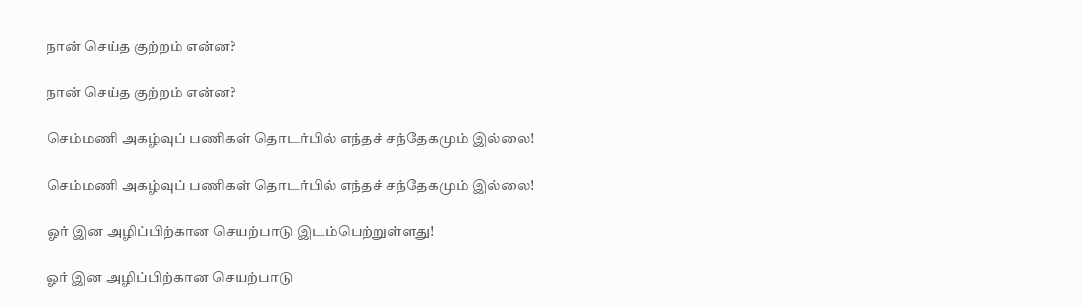நான் செய்த குற்றம் என்ன?

நான் செய்த குற்றம் என்ன?

செம்மணி அகழ்வுப் பணிகள் தொடர்பில் எந்தச் சந்தேகமும் இல்லை!

செம்மணி அகழ்வுப் பணிகள் தொடர்பில் எந்தச் சந்தேகமும் இல்லை!

ஓர் இன அழிப்பிற்கான செயற்பாடு இடம்பெற்றுள்ளது!

ஓர் இன அழிப்பிற்கான செயற்பாடு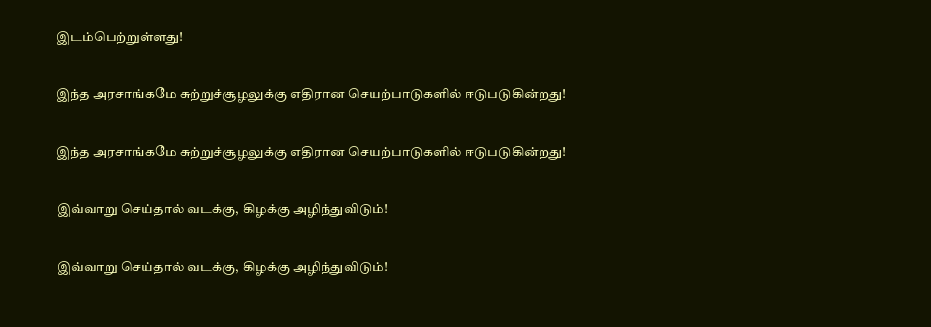இடம்பெற்றுள்ளது!

இந்த அரசாங்கமே சுற்றுச்சூழலுக்கு எதிரான செயற்பாடுகளில் ஈடுபடுகின்றது!

இந்த அரசாங்கமே சுற்றுச்சூழலுக்கு எதிரான செயற்பாடுகளில் ஈடுபடுகின்றது!

இவ்வாறு செய்தால் வடக்கு, கிழக்கு அழிந்துவிடும்!

இவ்வாறு செய்தால் வடக்கு, கிழக்கு அழிந்துவிடும்!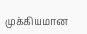முக்கியமான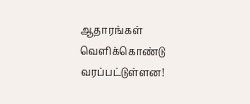ஆதாரங்கள் வெளிக்கொண்டு வரப்பட்டுள்ளன!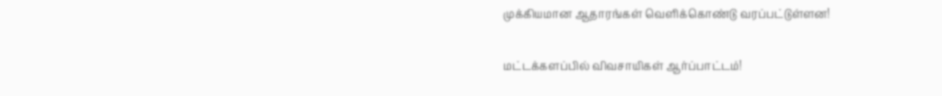முக்கியமான ஆதாரங்கள் வெளிக்கொண்டு வரப்பட்டுள்ளன!

மட்டக்களப்பில் விவசாயிகள் ஆர்ப்பாட்டம்!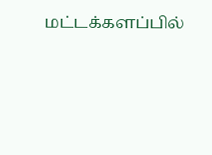மட்டக்களப்பில்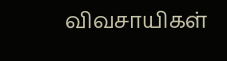விவசாயிகள்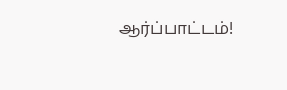ஆர்ப்பாட்டம்!